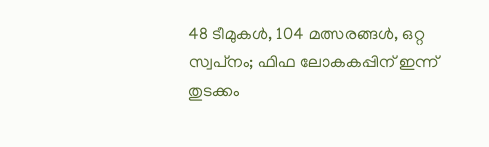48 ടീമുകള്‍, 104 മത്സരങ്ങള്‍, ഒറ്റ സ്വപ്‌നം; ഫിഫ ലോകകപ്പിന് ഇന്ന് തുടക്കം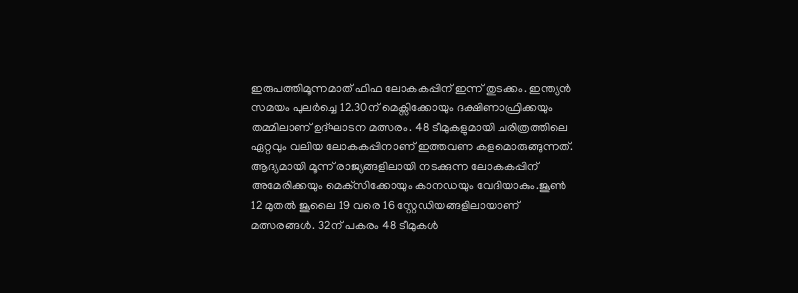ഇരുപത്തിമൂന്നമാത് ഫിഫ ലോകകപ്പിന് ഇന്ന് തുടക്കം. ഇന്ത്യന്‍ സമയം പുലര്‍ച്ചെ 12.30ന് മെക്സിക്കോയും ദക്ഷിണാഫ്രിക്കയും തമ്മിലാണ് ഉദ്ഘാടന മത്സരം. 48 ടീമുകളുമായി ചരിത്രത്തിലെ ഏറ്റവും വലിയ ലോകകപ്പിനാണ് ഇത്തവണ കളമൊരുങ്ങുന്നത്. ആദ്യമായി മൂന്ന് രാജ്യങ്ങളിലായി നടക്കുന്ന ലോകകപ്പിന് അമേരിക്കയും മെക്‌സിക്കോയും കാനഡയും വേദിയാകും.ജൂണ്‍ 12 മുതല്‍ ജൂലൈ 19 വരെ 16 സ്റ്റേഡിയങ്ങളിലായാണ് മത്സരങ്ങള്‍. 32ന് പകരം 48 ടീമുകള്‍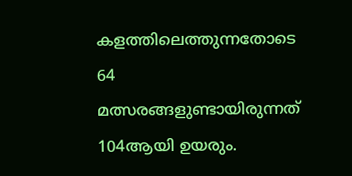കളത്തിലെത്തുന്നതോടെ 64 മത്സരങ്ങളുണ്ടായിരുന്നത് 104ആയി ഉയരും.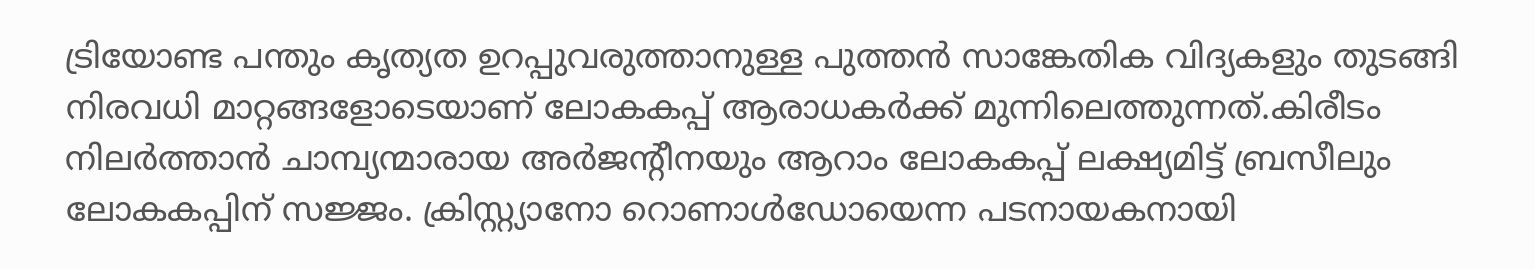ട്രിയോണ്ട പന്തും കൃത്യത ഉറപ്പുവരുത്താനുള്ള പുത്തന്‍ സാങ്കേതിക വിദ്യകളും തുടങ്ങി നിരവധി മാറ്റങ്ങളോടെയാണ് ലോകകപ്പ് ആരാധകര്‍ക്ക് മുന്നിലെത്തുന്നത്.കിരീടം നിലര്‍ത്താന്‍ ചാമ്പ്യന്മാരായ അര്‍ജന്റീനയും ആറാം ലോകകപ്പ് ലക്ഷ്യമിട്ട് ബ്രസീലും ലോകകപ്പിന് സജ്ജം. ക്രിസ്റ്റ്യാനോ റൊണാള്‍ഡോയെന്ന പടനായകനായി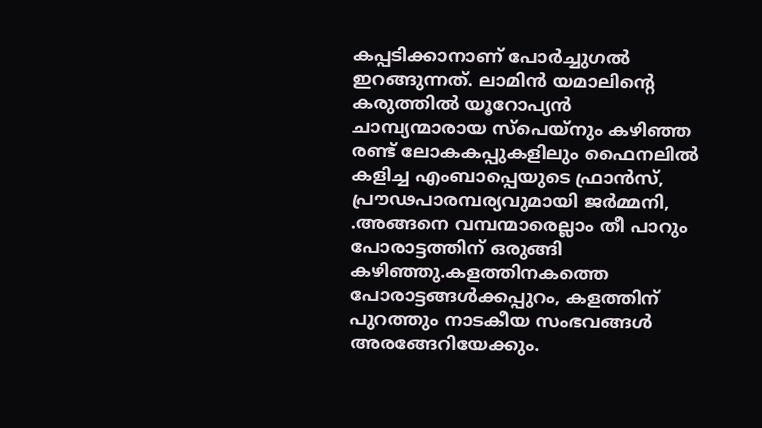കപ്പടിക്കാനാണ് പോര്‍ച്ചുഗല്‍ ഇറങ്ങുന്നത്. ലാമിന്‍ യമാലിന്റെ കരുത്തില്‍ യൂറോപ്യന്‍ ചാമ്പ്യന്മാരായ സ്പെയ്‌നും കഴിഞ്ഞ രണ്ട് ലോകകപ്പുകളിലും ഫൈനലില്‍ കളിച്ച എംബാപ്പെയുടെ ഫ്രാന്‍സ്, പ്രൗഢപാരമ്പര്യവുമായി ജര്‍മ്മനി, .അങ്ങനെ വമ്പന്മാരെല്ലാം തീ പാറും പോരാട്ടത്തിന് ഒരുങ്ങി കഴിഞ്ഞു.കളത്തിനകത്തെ പോരാട്ടങ്ങള്‍ക്കപ്പുറം, കളത്തിന് പുറത്തും നാടകീയ സംഭവങ്ങള്‍ അരങ്ങേറിയേക്കും.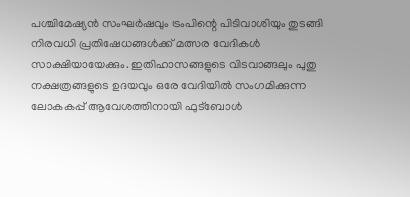പശ്ചിമേഷ്യന്‍ സംഘര്‍ഷവും ട്രംപിന്റെ പിടിവാശിയും തുടങ്ങി നിരവധി പ്രതിഷേധങ്ങള്‍ക്ക് മത്സര വേദികള്‍ സാക്ഷിയായേക്കും. ഇതിഹാസങ്ങളുടെ വിടവാങ്ങലും പുതു നക്ഷത്രങ്ങളുടെ ഉദയവും ഒരേ വേദിയില്‍ സംഗമിക്കുന്ന ലോകകപ്പ് ആവേശത്തിനായി ഫുട്‌ബോള്‍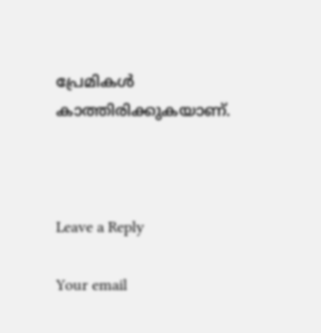പ്രേമികള്‍ കാത്തിരിക്കുകയാണ്.



Leave a Reply

Your email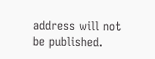address will not be published.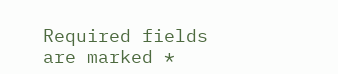Required fields are marked *